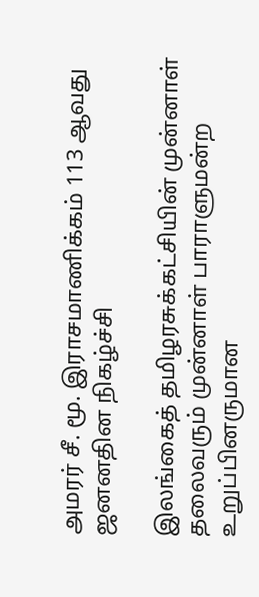அமரர் சீ. மூ. இராசமாணிக்கம் 113 ஆவது ஜனனதின நிகழ்ச்சி

இலங்கைத் தமிழரசுக்கட்சியின் முன்னாள் தலைவரும் முன்னாள் பாராளுமன்ற உறுப்பினருமான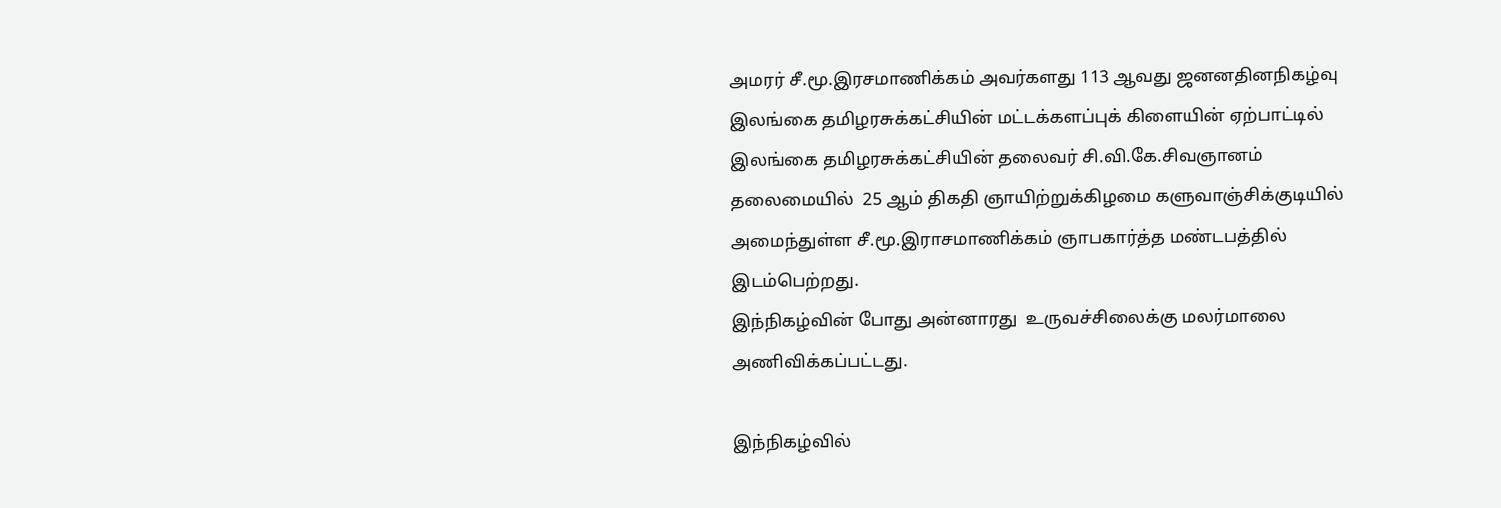அமரர் சீ.மூ.இரசமாணிக்கம் அவர்களது 113 ஆவது ஜனனதினநிகழ்வு இலங்கை தமிழரசுக்கட்சியின் மட்டக்களப்புக் கிளையின் ஏற்பாட்டில் இலங்கை தமிழரசுக்கட்சியின் தலைவர் சி.வி.கே.சிவஞானம் தலைமையில்  25 ஆம் திகதி ஞாயிற்றுக்கிழமை களுவாஞ்சிக்குடியில் அமைந்துள்ள சீ.மூ.இராசமாணிக்கம் ஞாபகார்த்த மண்டபத்தில்  இடம்பெற்றது.
இந்நிகழ்வின் போது அன்னாரது  உருவச்சிலைக்கு மலர்மாலை அணிவிக்கப்பட்டது.

இந்நிகழ்வில்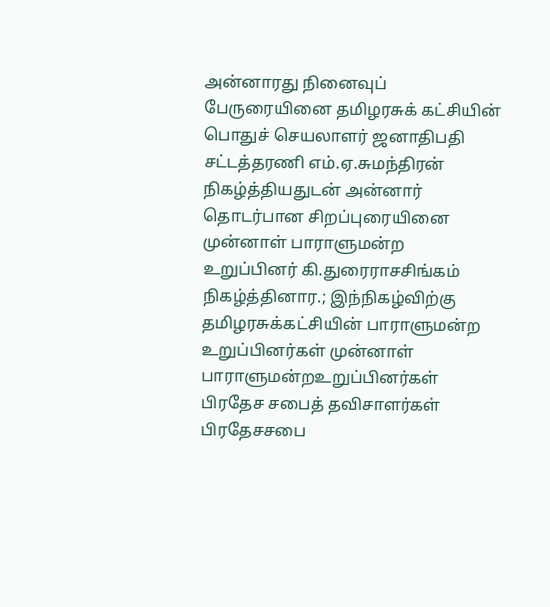அன்னாரது நினைவுப் பேருரையினை தமிழரசுக் கட்சியின் பொதுச் செயலாளர் ஜனாதிபதி சட்டத்தரணி எம்.ஏ.சுமந்திரன் நிகழ்த்தியதுடன் அன்னார் தொடர்பான சிறப்புரையினை முன்னாள் பாராளுமன்ற உறுப்பினர் கி.துரைராசசிங்கம் நிகழ்த்தினார.; இந்நிகழ்விற்கு  தமிழரசுக்கட்சியின் பாராளுமன்ற உறுப்பினர்கள் முன்னாள் பாராளுமன்றஉறுப்பினர்கள் பிரதேச சபைத் தவிசாளர்கள் பிரதேசசபை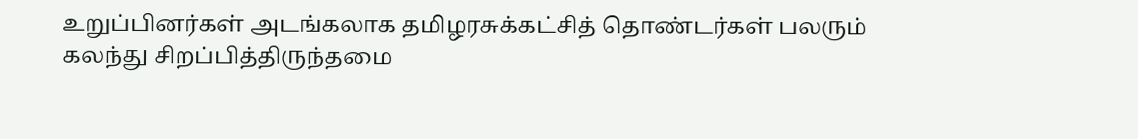உறுப்பினர்கள் அடங்கலாக தமிழரசுக்கட்சித் தொண்டர்கள் பலரும் கலந்து சிறப்பித்திருந்தமை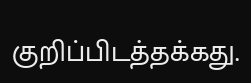குறிப்பிடத்தக்கது.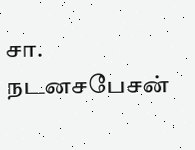சா. நடனசபேசன்